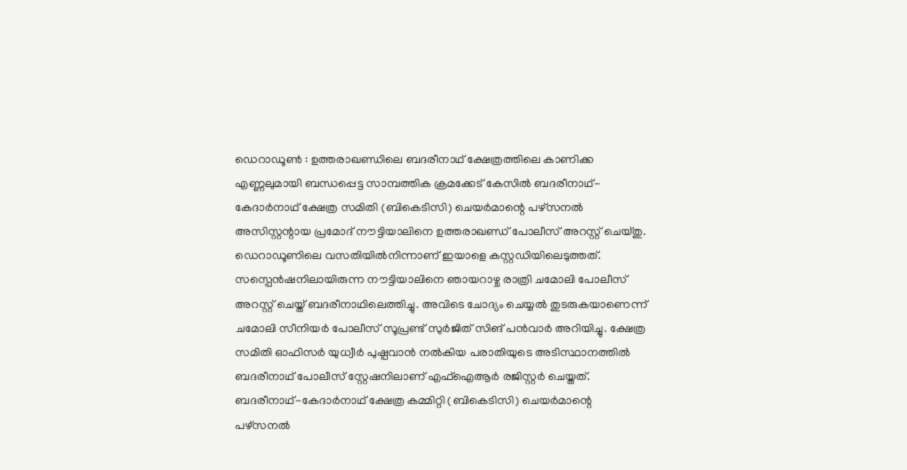ഡെറാഡൂൺ : ഉത്തരാഖണ്ഡിലെ ബദരീനാഥ് ക്ഷേത്രത്തിലെ കാണിക്ക എണ്ണലുമായി ബന്ധപ്പെട്ട സാമ്പത്തിക ക്രമക്കേട് കേസിൽ ബദരീനാഥ്-കേദാർനാഥ് ക്ഷേത്ര സമിതി (ബികെടിസി) ചെയർമാന്റെ പഴ്സനൽ അസിസ്റ്റന്റായ പ്രമോദ് നൗട്ടിയാലിനെ ഉത്തരാഖണ്ഡ് പോലീസ് അറസ്റ്റ് ചെയ്തു. ഡെറാഡൂണിലെ വസതിയിൽനിന്നാണ് ഇയാളെ കസ്റ്റഡിയിലെടുത്തത്. സസ്പെൻഷനിലായിരുന്ന നൗട്ടിയാലിനെ ഞായറാഴ്ച രാത്രി ചമോലി പോലീസ് അറസ്റ്റ് ചെയ്ത് ബദരീനാഥിലെത്തിച്ചു. അവിടെ ചോദ്യം ചെയ്യൽ തുടരുകയാണെന്ന് ചമോലി സീനിയർ പോലീസ് സൂപ്രണ്ട് സുർജിത് സിങ് പൻവാർ അറിയിച്ചു. ക്ഷേത്ര സമിതി ഓഫിസർ യുധ്വീർ പുഷ്പവാൻ നൽകിയ പരാതിയുടെ അടിസ്ഥാനത്തിൽ ബദരീനാഥ് പോലീസ് സ്റ്റേഷനിലാണ് എഫ്ഐആർ രജിസ്റ്റർ ചെയ്തത്.
ബദരീനാഥ്-കേദാർനാഥ് ക്ഷേത്ര കമ്മിറ്റി (ബികെടിസി) ചെയർമാന്റെ പഴ്സനൽ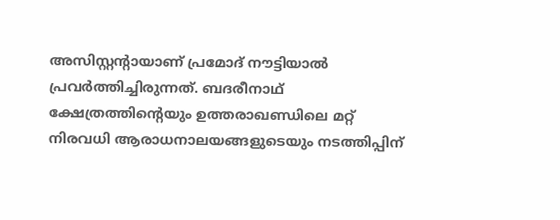അസിസ്റ്റന്റായാണ് പ്രമോദ് നൗട്ടിയാൽ പ്രവർത്തിച്ചിരുന്നത്. ബദരീനാഥ് ക്ഷേത്രത്തിന്റെയും ഉത്തരാഖണ്ഡിലെ മറ്റ് നിരവധി ആരാധനാലയങ്ങളുടെയും നടത്തിപ്പിന്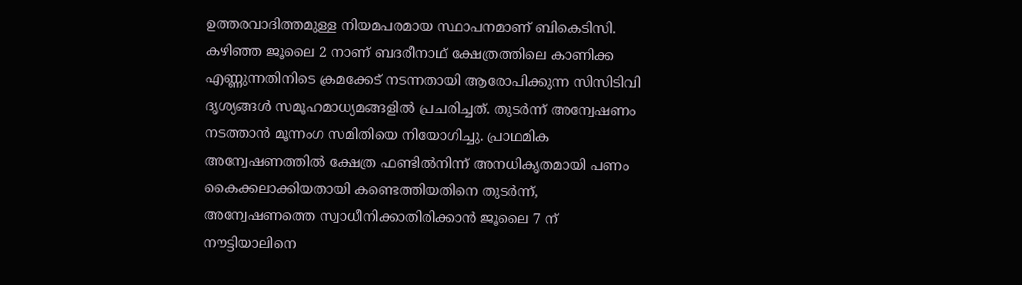ഉത്തരവാദിത്തമുള്ള നിയമപരമായ സ്ഥാപനമാണ് ബികെടിസി. കഴിഞ്ഞ ജൂലൈ 2 നാണ് ബദരീനാഥ് ക്ഷേത്രത്തിലെ കാണിക്ക എണ്ണുന്നതിനിടെ ക്രമക്കേട് നടന്നതായി ആരോപിക്കുന്ന സിസിടിവി ദൃശ്യങ്ങൾ സമൂഹമാധ്യമങ്ങളിൽ പ്രചരിച്ചത്. തുടർന്ന് അന്വേഷണം നടത്താൻ മൂന്നംഗ സമിതിയെ നിയോഗിച്ചു. പ്രാഥമിക അന്വേഷണത്തിൽ ക്ഷേത്ര ഫണ്ടിൽനിന്ന് അനധികൃതമായി പണം കൈക്കലാക്കിയതായി കണ്ടെത്തിയതിനെ തുടർന്ന്, അന്വേഷണത്തെ സ്വാധീനിക്കാതിരിക്കാൻ ജൂലൈ 7 ന് നൗട്ടിയാലിനെ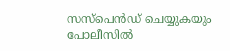സസ്പെൻഡ് ചെയ്യുകയും പോലീസിൽ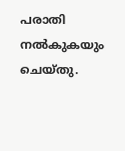പരാതി നൽകുകയും ചെയ്തു.